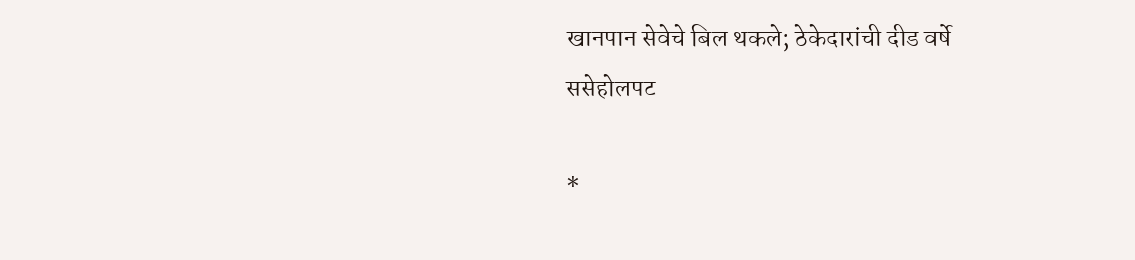खानपान सेवेचे बिल थकले; ठेकेदारांची दीड वर्षे ससेहोलपट

*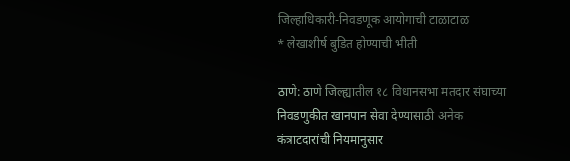जिल्हाधिकारी-निवडणूक आयोगाची टाळाटाळ
* लेखाशीर्ष बुडित होण्याची भीती

ठाणे: ठाणे जिल्ह्यातील १८ विधानसभा मतदार संघाच्या निवडणुकीत खानपान सेवा देण्यासाठी अनेक कंत्राटदारांची नियमानुसार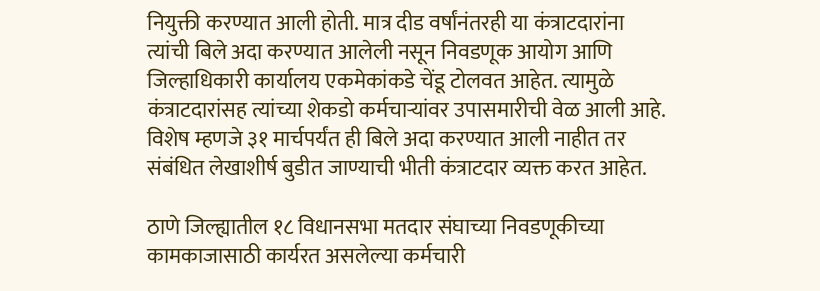नियुक्ती करण्यात आली होती. मात्र दीड वर्षांनंतरही या कंत्राटदारांना त्यांची बिले अदा करण्यात आलेली नसून निवडणूक आयोग आणि जिल्हाधिकारी कार्यालय एकमेकांकडे चेंडू टोलवत आहेत. त्यामुळे कंत्राटदारांसह त्यांच्या शेकडो कर्मचाऱ्यांवर उपासमारीची वेळ आली आहे. विशेष म्हणजे ३१ मार्चपर्यंत ही बिले अदा करण्यात आली नाहीत तर संबंधित लेखाशीर्ष बुडीत जाण्याची भीती कंत्राटदार व्यक्त करत आहेत.

ठाणे जिल्ह्यातील १८ विधानसभा मतदार संघाच्या निवडणूकीच्या कामकाजासाठी कार्यरत असलेल्या कर्मचारी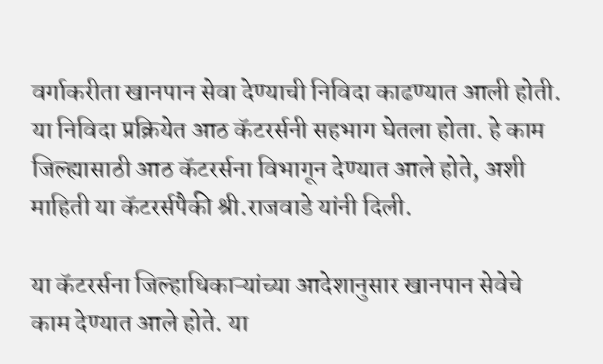वर्गाकरीता खानपान सेवा देण्याची निविदा काढण्यात आली होती. या निविदा प्रक्रियेत आठ कॅटरर्सनी सहभाग घेतला होता. हे काम जिल्ह्यासाठी आठ कॅटरर्सना विभागून देण्यात आले होते, अशी माहिती या कॅटरर्सपैकी श्री.राजवाडे यांनी दिली.

या कॅटरर्सना जिल्हाधिकाऱ्यांच्या आदेशानुसार खानपान सेवेचे काम देण्यात आले होते. या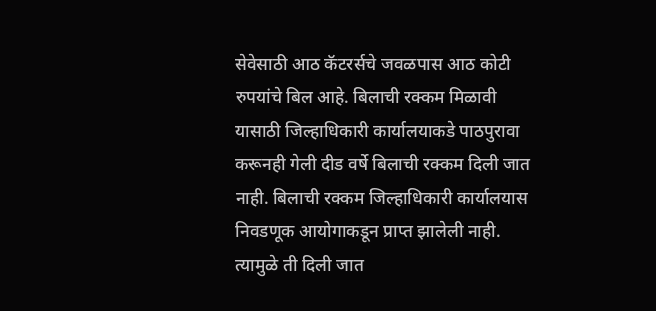सेवेसाठी आठ कॅटरर्सचे जवळपास आठ कोटी रुपयांचे बिल आहे. बिलाची रक्कम मिळावी यासाठी जिल्हाधिकारी कार्यालयाकडे पाठपुरावा करूनही गेली दीड वर्षे बिलाची रक्कम दिली जात नाही. बिलाची रक्कम जिल्हाधिकारी कार्यालयास निवडणूक आयोगाकडून प्राप्त झालेली नाही. त्यामुळे ती दिली जात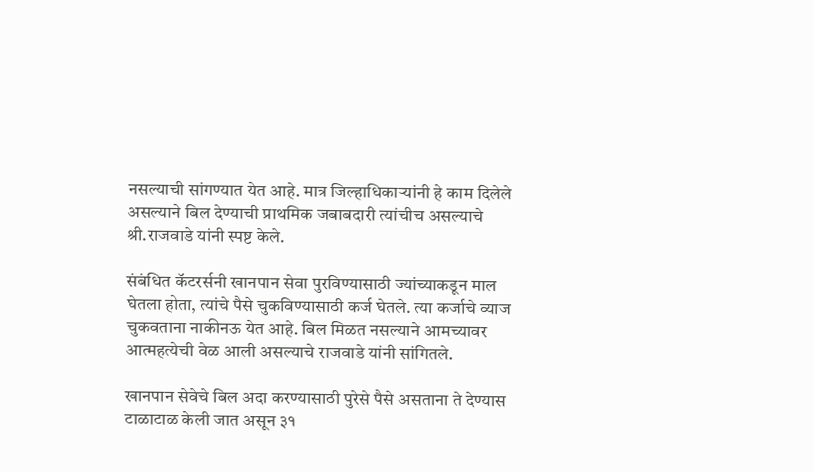नसल्याची सांगण्यात येत आहे. मात्र जिल्हाधिकाऱ्यांनी हे काम दिलेले असल्याने बिल देण्याची प्राथमिक जबाबदारी त्यांचीच असल्याचे श्री.राजवाडे यांनी स्पष्ट केले.

संबंधित कॅटरर्सनी खानपान सेवा पुरविण्यासाठी ज्यांच्याकडून माल घेतला होता, त्यांचे पैसे चुकविण्यासाठी कर्ज घेतले. त्या कर्जाचे व्याज चुकवताना नाकीनऊ येत आहे. बिल मिळत नसल्याने आमच्यावर आत्महत्येची वेळ आली असल्याचे राजवाडे यांनी सांगितले.

खानपान सेवेचे बिल अदा करण्यासाठी पुरेसे पैसे असताना ते देण्यास टाळाटाळ केली जात असून ३१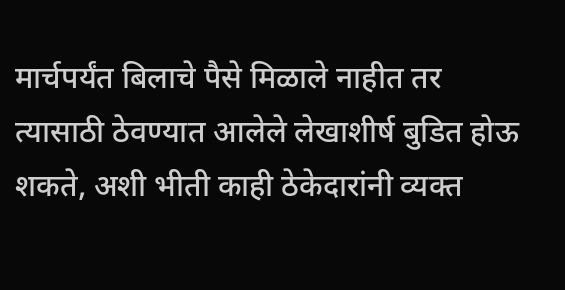मार्चपर्यंत बिलाचे पैसे मिळाले नाहीत तर त्यासाठी ठेवण्यात आलेले लेखाशीर्ष बुडित होऊ शकते, अशी भीती काही ठेकेदारांनी व्यक्त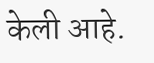केली आहे.